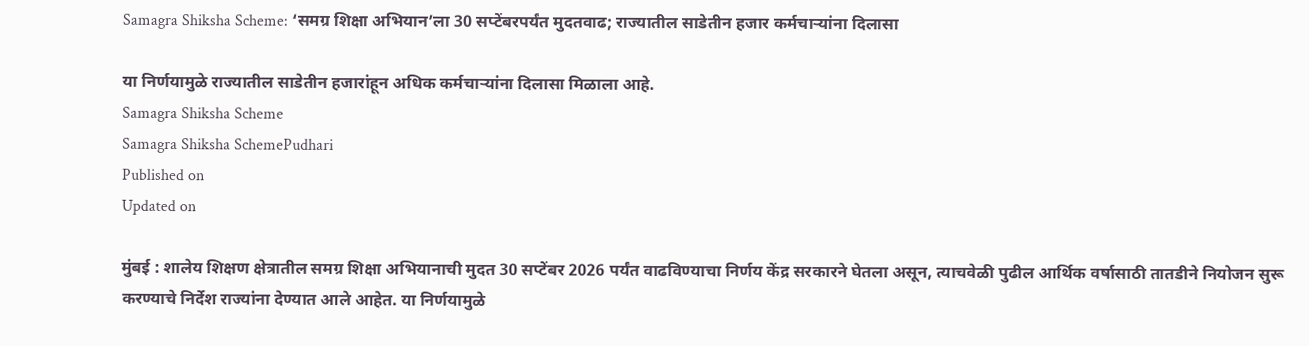Samagra Shiksha Scheme: ‘समग्र शिक्षा अभियान‌’ला 30 सप्टेंबरपर्यंत मुदतवाढ; राज्यातील साडेतीन हजार कर्मचाऱ्यांना दिलासा

या निर्णयामुळे राज्यातील साडेतीन हजारांहून अधिक कर्मचाऱ्यांना दिलासा मिळाला आहे.
Samagra Shiksha Scheme
Samagra Shiksha SchemePudhari
Published on
Updated on

मुंबई : शालेय शिक्षण क्षेत्रातील समग्र शिक्षा अभियानाची मुदत 30 सप्टेंबर 2026 पर्यंत वाढविण्याचा निर्णय केंद्र सरकारने घेतला असून, त्याचवेळी पुढील आर्थिक वर्षासाठी तातडीने नियोजन सुरू करण्याचे निर्देश राज्यांना देण्यात आले आहेत. या निर्णयामुळे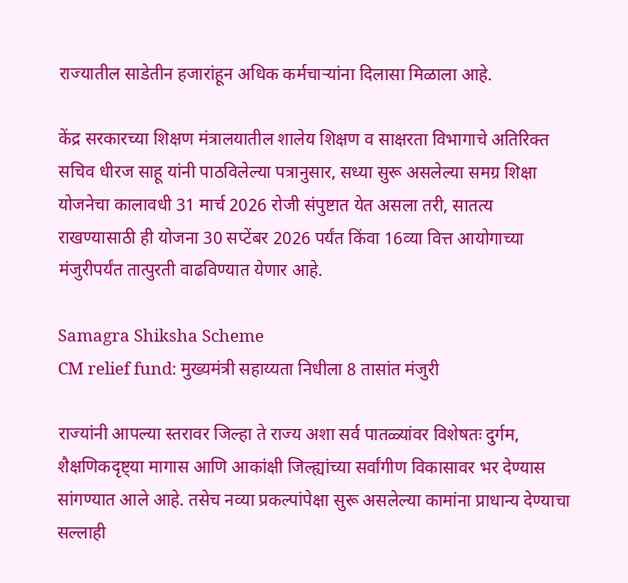राज्यातील साडेतीन हजारांहून अधिक कर्मचाऱ्यांना दिलासा मिळाला आहे.

केंद्र सरकारच्या शिक्षण मंत्रालयातील शालेय शिक्षण व साक्षरता विभागाचे अतिरिक्त सचिव धीरज साहू यांनी पाठविलेल्या पत्रानुसार, सध्या सुरू असलेल्या समग्र शिक्षा योजनेचा कालावधी 31 मार्च 2026 रोजी संपुष्टात येत असला तरी, सातत्य राखण्यासाठी ही योजना 30 सप्टेंबर 2026 पर्यंत किंवा 16व्या वित्त आयोगाच्या मंजुरीपर्यंत तात्पुरती वाढविण्यात येणार आहे.

Samagra Shiksha Scheme
CM relief fund: मुख्यमंत्री सहाय्यता निधीला 8 तासांत मंजुरी

राज्यांनी आपल्या स्तरावर जिल्हा ते राज्य अशा सर्व पातळ्यांवर विशेषतः दुर्गम, शैक्षणिकदृष्ट्या मागास आणि आकांक्षी जिल्ह्यांच्या सर्वांगीण विकासावर भर देण्यास सांगण्यात आले आहे. तसेच नव्या प्रकल्पांपेक्षा सुरू असलेल्या कामांना प्राधान्य देण्याचा सल्लाही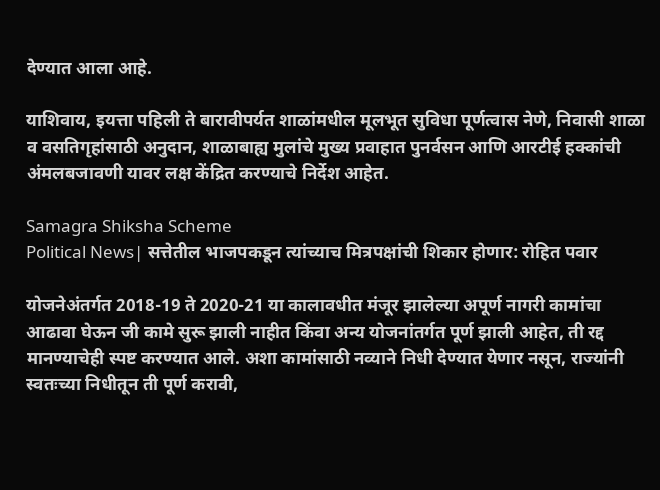देण्यात आला आहे.

याशिवाय, इयत्ता पहिली ते बारावीपर्यत शाळांमधील मूलभूत सुविधा पूर्णत्वास नेणे, निवासी शाळा व वसतिगृहांसाठी अनुदान, शाळाबाह्य मुलांचे मुख्य प्रवाहात पुनर्वसन आणि आरटीई हक्कांची अंमलबजावणी यावर लक्ष केंद्रित करण्याचे निर्देश आहेत.

Samagra Shiksha Scheme
Political News| सत्तेतील भाजपकडून त्यांच्याच मित्रपक्षांची शिकार होणार: रोहित पवार

योजनेअंतर्गत 2018-19 ते 2020-21 या कालावधीत मंजूर झालेल्या अपूर्ण नागरी कामांचा आढावा घेऊन जी कामे सुरू झाली नाहीत किंवा अन्य योजनांतर्गत पूर्ण झाली आहेत, ती रद्द मानण्याचेही स्पष्ट करण्यात आले. अशा कामांसाठी नव्याने निधी देण्यात येणार नसून, राज्यांनी स्वतःच्या निधीतून ती पूर्ण करावी,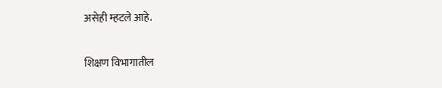असेही म्हटले आहे.

शिक्षण विभागातील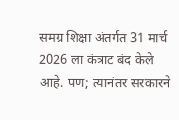समग्र शिक्षा अंतर्गत 31 मार्च 2026 ला कंत्राट बंद केले आहे. पण; त्यानंतर सरकारने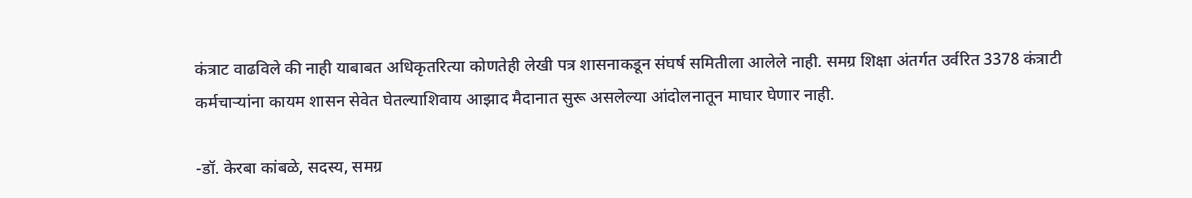कंत्राट वाढविले की नाही याबाबत अधिकृतरित्या कोणतेही लेखी पत्र शासनाकडून संघर्ष समितीला आलेले नाही. समग्र शिक्षा अंतर्गत उर्वरित 3378 कंत्राटी कर्मचाऱ्यांना कायम शासन सेवेत घेतल्याशिवाय आझाद मैदानात सुरू असलेल्या आंदोलनातून माघार घेणार नाही.

-डॉ. केरबा कांबळे, सदस्य, समग्र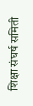शिक्षा संघर्ष समिती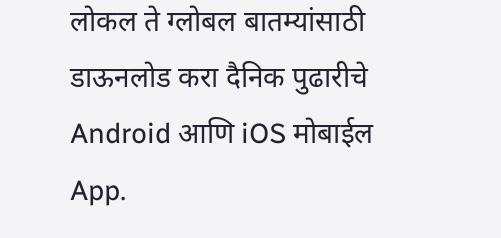लोकल ते ग्लोबल बातम्यांसाठी डाऊनलोड करा दैनिक पुढारीचे Android आणि iOS मोबाईल App.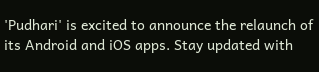'Pudhari' is excited to announce the relaunch of its Android and iOS apps. Stay updated with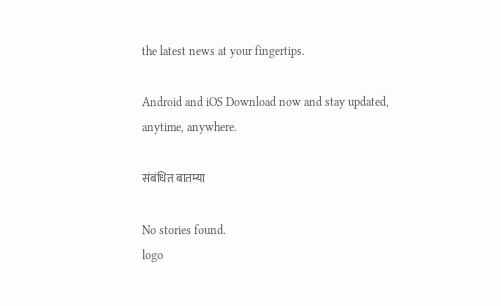the latest news at your fingertips.

Android and iOS Download now and stay updated, anytime, anywhere.

संबंधित बातम्या

No stories found.
logo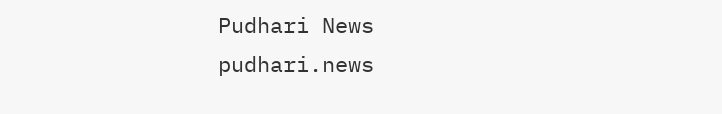Pudhari News
pudhari.news